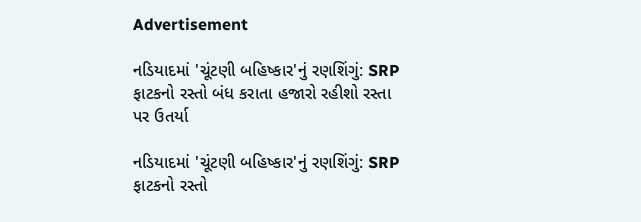Advertisement

નડિયાદમાં 'ચૂંટણી બહિષ્કાર'નું રણશિંગું: SRP ફાટકનો રસ્તો બંધ કરાતા હજારો રહીશો રસ્તા પર ઉતર્યા

નડિયાદમાં 'ચૂંટણી બહિષ્કાર'નું રણશિંગું: SRP ફાટકનો રસ્તો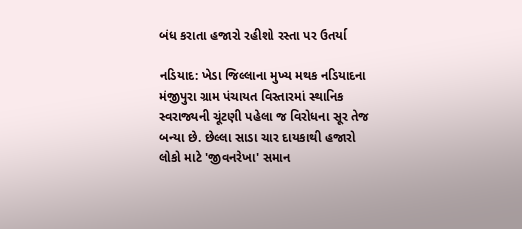બંધ કરાતા હજારો રહીશો રસ્તા પર ઉતર્યા

નડિયાદ: ખેડા જિલ્લાના મુખ્ય મથક નડિયાદના મંજીપુરા ગ્રામ પંચાયત વિસ્તારમાં સ્થાનિક સ્વરાજ્યની ચૂંટણી પહેલા જ વિરોધના સૂર તેજ બન્યા છે. છેલ્લા સાડા ચાર દાયકાથી હજારો લોકો માટે 'જીવનરેખા' સમાન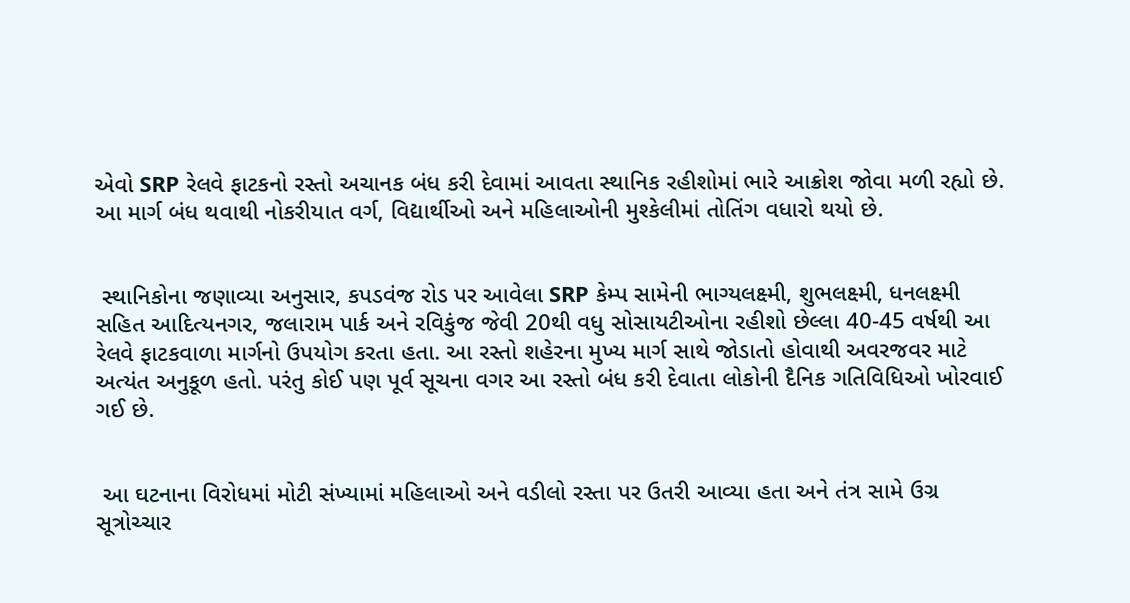એવો SRP રેલવે ફાટકનો રસ્તો અચાનક બંધ કરી દેવામાં આવતા સ્થાનિક રહીશોમાં ભારે આક્રોશ જોવા મળી રહ્યો છે. આ માર્ગ બંધ થવાથી નોકરીયાત વર્ગ, વિદ્યાર્થીઓ અને મહિલાઓની મુશ્કેલીમાં તોતિંગ વધારો થયો છે.


 સ્થાનિકોના જણાવ્યા અનુસાર, કપડવંજ રોડ પર આવેલા SRP કેમ્પ સામેની ભાગ્યલક્ષ્મી, શુભલક્ષ્મી, ધનલક્ષ્મી સહિત આદિત્યનગર, જલારામ પાર્ક અને રવિકુંજ જેવી 20થી વધુ સોસાયટીઓના રહીશો છેલ્લા 40-45 વર્ષથી આ રેલવે ફાટકવાળા માર્ગનો ઉપયોગ કરતા હતા. આ રસ્તો શહેરના મુખ્ય માર્ગ સાથે જોડાતો હોવાથી અવરજવર માટે અત્યંત અનુકૂળ હતો. પરંતુ કોઈ પણ પૂર્વ સૂચના વગર આ રસ્તો બંધ કરી દેવાતા લોકોની દૈનિક ગતિવિધિઓ ખોરવાઈ ગઈ છે.


 આ ઘટનાના વિરોધમાં મોટી સંખ્યામાં મહિલાઓ અને વડીલો રસ્તા પર ઉતરી આવ્યા હતા અને તંત્ર સામે ઉગ્ર સૂત્રોચ્ચાર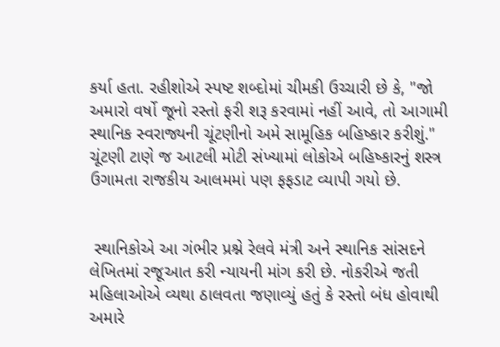કર્યા હતા. રહીશોએ સ્પષ્ટ શબ્દોમાં ચીમકી ઉચ્ચારી છે કે, "જો અમારો વર્ષો જૂનો રસ્તો ફરી શરૂ કરવામાં નહીં આવે, તો આગામી સ્થાનિક સ્વરાજ્યની ચૂંટણીનો અમે સામૂહિક બહિષ્કાર કરીશું." ચૂંટણી ટાણે જ આટલી મોટી સંખ્યામાં લોકોએ બહિષ્કારનું શસ્ત્ર ઉગામતા રાજકીય આલમમાં પણ ફફડાટ વ્યાપી ગયો છે.


 સ્થાનિકોએ આ ગંભીર પ્રશ્ને રેલવે મંત્રી અને સ્થાનિક સાંસદને લેખિતમાં રજૂઆત કરી ન્યાયની માંગ કરી છે. નોકરીએ જતી મહિલાઓએ વ્યથા ઠાલવતા જણાવ્યું હતું કે રસ્તો બંધ હોવાથી અમારે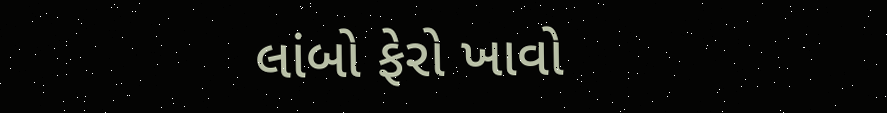લાંબો ફેરો ખાવો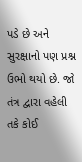પડે છે અને સુરક્ષાનો પણ પ્રશ્ન ઉભો થયો છે. જો તંત્ર દ્વારા વહેલી તકે કોઈ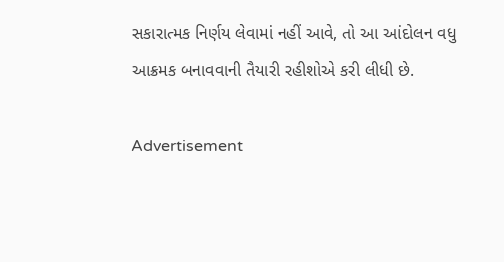સકારાત્મક નિર્ણય લેવામાં નહીં આવે, તો આ આંદોલન વધુ આક્રમક બનાવવાની તૈયારી રહીશોએ કરી લીધી છે.

Advertisement